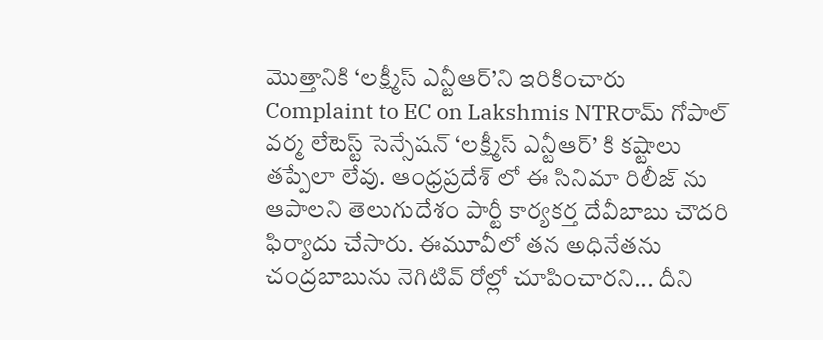మొత్తానికి ‘లక్ష్మీస్ ఎన్టీఆర్’ని ఇరికించారు
Complaint to EC on Lakshmis NTRరామ్ గోపాల్ వర్మ లేటెస్ట్ సెన్సేషన్ ‘లక్ష్మీస్ ఎన్టీఆర్’ కి కష్టాలు తప్పేలా లేవు. ఆంధ్రప్రదేశ్ లో ఈ సినిమా రిలీజ్ ను ఆపాలని తెలుగుదేశం పార్టీ కార్యకర్త దేవీబాబు చౌదరి ఫిర్యాదు చేసారు. ఈమూవీలో తన అధినేతను చంద్రబాబును నెగిటివ్ రోల్లో చూపించారని... దీని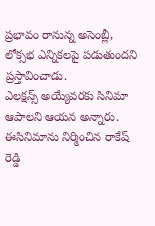ప్రభావం రానున్న అసెంబ్లీ, లోక్సభ ఎన్నికలపై పడుతుందని ప్రస్తావించాడు.
ఎలక్షన్స్ అయ్యేవరకు సినిమా ఆపాలని ఆయన అన్నారు. ఈసినిమాను నిర్మించిన రాకేష్ రెడ్డి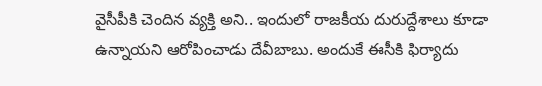వైసీపీకి చెందిన వ్యక్తి అని.. ఇందులో రాజకీయ దురుద్దేశాలు కూడా ఉన్నాయని ఆరోపించాడు దేవీబాబు. అందుకే ఈసీకి ఫిర్యాదు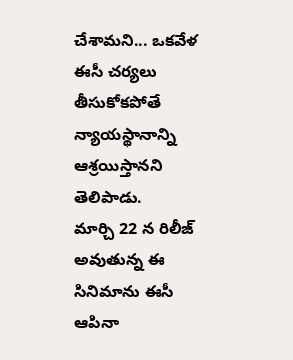చేశామని... ఒకవేళ ఈసీ చర్యలు తీసుకోకపోతే న్యాయస్థానాన్ని ఆశ్రయిస్తానని తెలిపాడు.
మార్చి 22 న రిలీజ్ అవుతున్న ఈ సినిమాను ఈసీ ఆపినా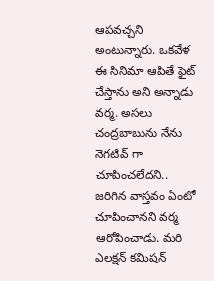ఆపవచ్చని అంటున్నారు. ఒకవేళ ఈ సినిమా ఆపితే ఫైట్ చేస్తాను అని అన్నాడు వర్మ. అసలు చంద్రబాబును నేను నెగటివ్ గా చూపించలేదని.. జరిగిన వాస్తవం ఏంటో చూపించానని వర్మ ఆరోపించాడు. మరి ఎలక్షన్ కమిషన్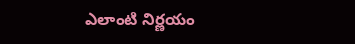ఎలాంటి నిర్ణయం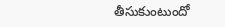తీసుకుంటుందో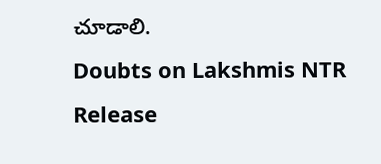చూడాలి.
Doubts on Lakshmis NTR Release